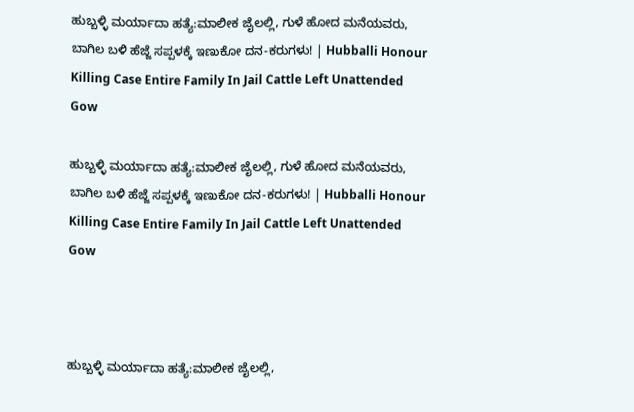ಹುಬ್ಬಳ್ಳಿ ಮರ್ಯಾದಾ ಹತ್ಯೆ:ಮಾಲೀಕ ಜೈಲಲ್ಲಿ, ಗುಳೆ ಹೋದ ಮನೆಯವರು, ಬಾಗಿಲ ಬಳಿ ಹೆಜ್ಜೆ ಸಪ್ಪಳಕ್ಕೆ ಇಣುಕೋ ದನ-ಕರುಗಳು! | Hubballi Honour Killing Case Entire Family In Jail Cattle Left Unattended Gow

ಹುಬ್ಬಳ್ಳಿ ಮರ್ಯಾದಾ ಹತ್ಯೆ:ಮಾಲೀಕ ಜೈಲಲ್ಲಿ, ಗುಳೆ ಹೋದ ಮನೆಯವರು, ಬಾಗಿಲ ಬಳಿ ಹೆಜ್ಜೆ ಸಪ್ಪಳಕ್ಕೆ ಇಣುಕೋ ದನ-ಕರುಗಳು! | Hubballi Honour Killing Case Entire Family In Jail Cattle Left Unattended Gow



ಹುಬ್ಬಳ್ಳಿ ಮರ್ಯಾದಾ ಹತ್ಯೆ:ಮಾಲೀಕ ಜೈಲಲ್ಲಿ,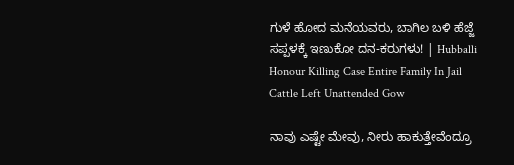ಗುಳೆ ಹೋದ ಮನೆಯವರು, ಬಾಗಿಲ ಬಳಿ ಹೆಜ್ಜೆ ಸಪ್ಪಳಕ್ಕೆ ಇಣುಕೋ ದನ-ಕರುಗಳು! | Hubballi Honour Killing Case Entire Family In Jail Cattle Left Unattended Gow

ನಾವು ಎಷ್ಟೇ ಮೇವು, ನೀರು ಹಾಕುತ್ತೇವೆಂದ್ರೂ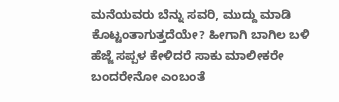ಮನೆಯವರು ಬೆನ್ನು ಸವರಿ, ಮುದ್ದು ಮಾಡಿ ಕೊಟ್ಟಂತಾಗುತ್ತದೆಯೇ? ಹೀಗಾಗಿ ಬಾಗಿಲ ಬಳಿ ಹೆಜ್ಜೆ ಸಪ್ಪಳ ಕೇಳಿದರೆ ಸಾಕು ಮಾಲೀಕರೇ ಬಂದರೇನೋ ಎಂಬಂತೆ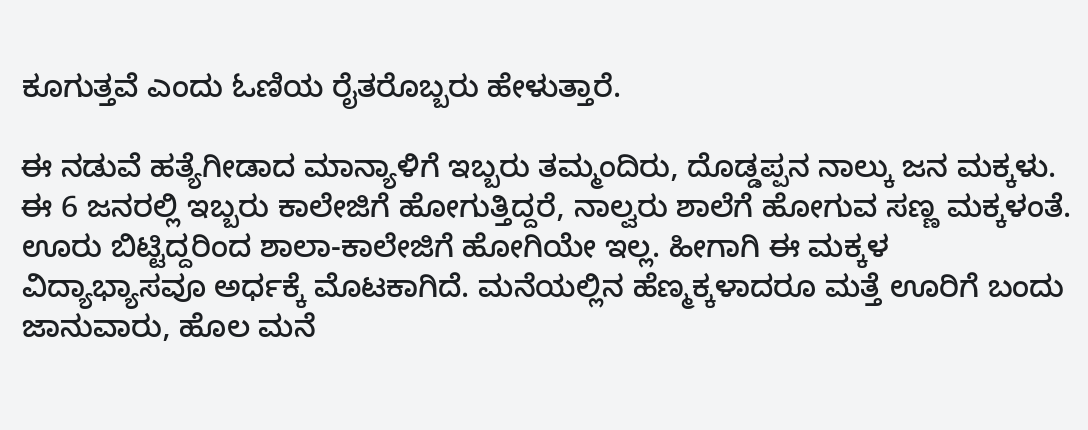ಕೂಗುತ್ತವೆ ಎಂದು ಓಣಿಯ ರೈತರೊಬ್ಬರು ಹೇಳುತ್ತಾರೆ.

ಈ ನಡುವೆ ಹತ್ಯೆಗೀಡಾದ ಮಾನ್ಯಾಳಿಗೆ ಇಬ್ಬರು ತಮ್ಮಂದಿರು, ದೊಡ್ಡಪ್ಪನ ನಾಲ್ಕು ಜನ ಮಕ್ಕಳು. ಈ 6 ಜನರಲ್ಲಿ ಇಬ್ಬರು ಕಾಲೇಜಿಗೆ ಹೋಗುತ್ತಿದ್ದರೆ, ನಾಲ್ವರು ಶಾಲೆಗೆ ಹೋಗುವ ಸಣ್ಣ ಮಕ್ಕಳಂತೆ. ಊರು ಬಿಟ್ಟಿದ್ದರಿಂದ ಶಾಲಾ-ಕಾಲೇಜಿಗೆ ಹೋಗಿಯೇ ಇಲ್ಲ. ಹೀಗಾಗಿ ಈ ಮಕ್ಕಳ ವಿದ್ಯಾಭ್ಯಾಸವೂ ಅರ್ಧಕ್ಕೆ ಮೊಟಕಾಗಿದೆ. ಮನೆಯಲ್ಲಿನ ಹೆಣ್ಮಕ್ಕಳಾದರೂ ಮತ್ತೆ ಊರಿಗೆ ಬಂದು ಜಾನುವಾರು, ಹೊಲ ಮನೆ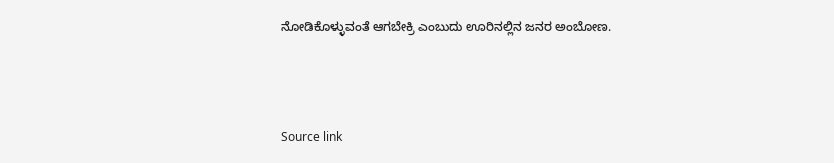ನೋಡಿಕೊಳ್ಳುವಂತೆ ಆಗಬೇಕ್ರಿ ಎಂಬುದು ಊರಿನಲ್ಲಿನ ಜನರ ಅಂಬೋಣ.



Source link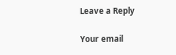Leave a Reply

Your email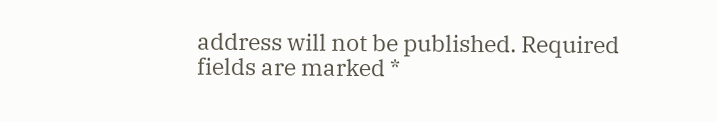address will not be published. Required fields are marked *